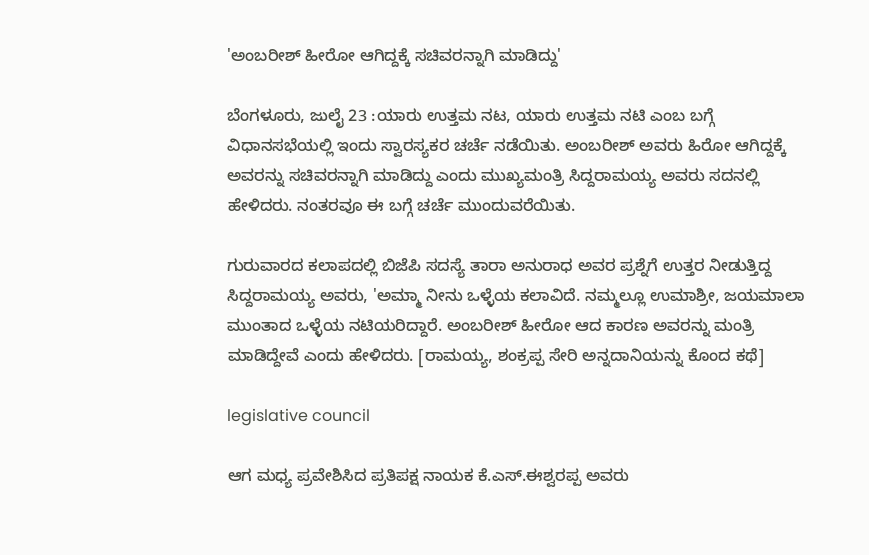'ಅಂಬರೀಶ್ ಹೀರೋ ಆಗಿದ್ದಕ್ಕೆ ಸಚಿವರನ್ನಾಗಿ ಮಾಡಿದ್ದು'

ಬೆಂಗಳೂರು, ಜುಲೈ 23 :ಯಾರು ಉತ್ತಮ ನಟ, ಯಾರು ಉತ್ತಮ ನಟಿ ಎಂಬ ಬಗ್ಗೆ ವಿಧಾನಸಭೆಯಲ್ಲಿ ಇಂದು ಸ್ವಾರಸ್ಯಕರ ಚರ್ಚೆ ನಡೆಯಿತು. ಅಂಬರೀಶ್ ಅವರು ಹಿರೋ ಆಗಿದ್ದಕ್ಕೆ ಅವರನ್ನು ಸಚಿವರನ್ನಾಗಿ ಮಾಡಿದ್ದು ಎಂದು ಮುಖ್ಯಮಂತ್ರಿ ಸಿದ್ದರಾಮಯ್ಯ ಅವರು ಸದನಲ್ಲಿ ಹೇಳಿದರು. ನಂತರವೂ ಈ ಬಗ್ಗೆ ಚರ್ಚೆ ಮುಂದುವರೆಯಿತು.

ಗುರುವಾರದ ಕಲಾಪದಲ್ಲಿ ಬಿಜೆಪಿ ಸದಸ್ಯೆ ತಾರಾ ಅನುರಾಧ ಅವರ ಪ್ರಶ್ನೆಗೆ ಉತ್ತರ ನೀಡುತ್ತಿದ್ದ ಸಿದ್ದರಾಮಯ್ಯ ಅವರು, 'ಅಮ್ಮಾ ನೀನು ಒಳ್ಳೆಯ ಕಲಾವಿದೆ. ನಮ್ಮಲ್ಲೂ ಉಮಾಶ್ರೀ, ಜಯಮಾಲಾ ಮುಂತಾದ ಒಳ್ಳೆಯ ನಟಿಯರಿದ್ದಾರೆ. ಅಂಬರೀಶ್ ಹೀರೋ ಆದ ಕಾರಣ ಅವರನ್ನು ಮಂತ್ರಿ ಮಾಡಿದ್ದೇವೆ ಎಂದು ಹೇಳಿದರು. [ರಾಮಯ್ಯ, ಶಂಕ್ರಪ್ಪ ಸೇರಿ ಅನ್ನದಾನಿಯನ್ನು ಕೊಂದ ಕಥೆ]

legislative council

ಆಗ ಮಧ್ಯ ಪ್ರವೇಶಿಸಿದ ಪ್ರತಿಪಕ್ಷ ನಾಯಕ ಕೆ.ಎಸ್.ಈಶ್ವರಪ್ಪ ಅವರು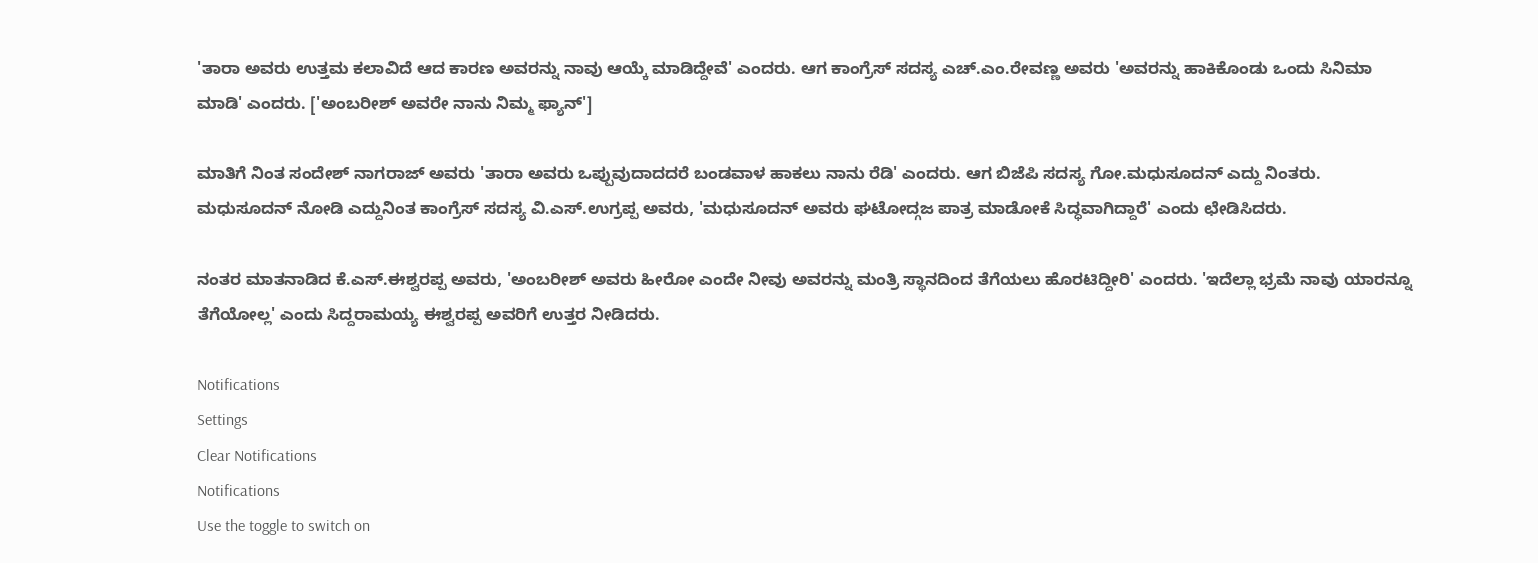'ತಾರಾ ಅವರು ಉತ್ತಮ ಕಲಾವಿದೆ ಆದ ಕಾರಣ ಅವರನ್ನು ನಾವು ಆಯ್ಕೆ ಮಾಡಿದ್ದೇವೆ' ಎಂದರು. ಆಗ ಕಾಂಗ್ರೆಸ್ ಸದಸ್ಯ ಎಚ್.ಎಂ.ರೇವಣ್ಣ ಅವರು 'ಅವರನ್ನು ಹಾಕಿಕೊಂಡು ಒಂದು ಸಿನಿಮಾ ಮಾಡಿ' ಎಂದರು. ['ಅಂಬರೀಶ್ ಅವರೇ ನಾನು ನಿಮ್ಮ ಫ್ಯಾನ್']

ಮಾತಿಗೆ ನಿಂತ ಸಂದೇಶ್ ನಾಗರಾಜ್ ಅವರು 'ತಾರಾ ಅವರು ಒಪ್ಪುವುದಾದದರೆ ಬಂಡವಾಳ ಹಾಕಲು ನಾನು ರೆಡಿ' ಎಂದರು. ಆಗ ಬಿಜೆಪಿ ಸದಸ್ಯ ಗೋ.ಮಧುಸೂದನ್ ಎದ್ದು ನಿಂತರು. ಮಧುಸೂದನ್ ನೋಡಿ ಎದ್ದುನಿಂತ ಕಾಂಗ್ರೆಸ್ ಸದಸ್ಯ ವಿ.ಎಸ್.ಉಗ್ರಪ್ಪ ಅವರು, 'ಮಧುಸೂದನ್ ಅವರು ಘಟೋದ್ಗಜ ಪಾತ್ರ ಮಾಡೋಕೆ ಸಿದ್ಧವಾಗಿದ್ದಾರೆ' ಎಂದು ಛೇಡಿಸಿದರು.

ನಂತರ ಮಾತನಾಡಿದ ಕೆ.ಎಸ್.ಈಶ್ವರಪ್ಪ ಅವರು, 'ಅಂಬರೀಶ್ ಅವರು ಹೀರೋ ಎಂದೇ ನೀವು ಅವರನ್ನು ಮಂತ್ರಿ ಸ್ಥಾನದಿಂದ ತೆಗೆಯಲು ಹೊರಟಿದ್ದೀರಿ' ಎಂದರು. 'ಇದೆಲ್ಲಾ ಭ್ರಮೆ ನಾವು ಯಾರನ್ನೂ ತೆಗೆಯೋಲ್ಲ' ಎಂದು ಸಿದ್ದರಾಮಯ್ಯ ಈಶ್ವರಪ್ಪ ಅವರಿಗೆ ಉತ್ತರ ನೀಡಿದರು.

Notifications
Settings
Clear Notifications
Notifications
Use the toggle to switch on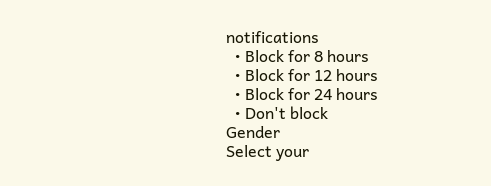notifications
  • Block for 8 hours
  • Block for 12 hours
  • Block for 24 hours
  • Don't block
Gender
Select your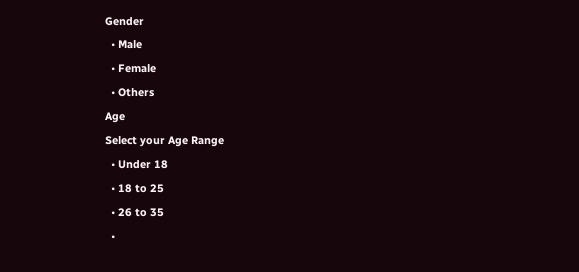Gender
  • Male
  • Female
  • Others
Age
Select your Age Range
  • Under 18
  • 18 to 25
  • 26 to 35
  •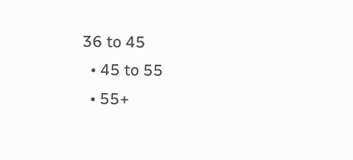36 to 45
  • 45 to 55
  • 55+